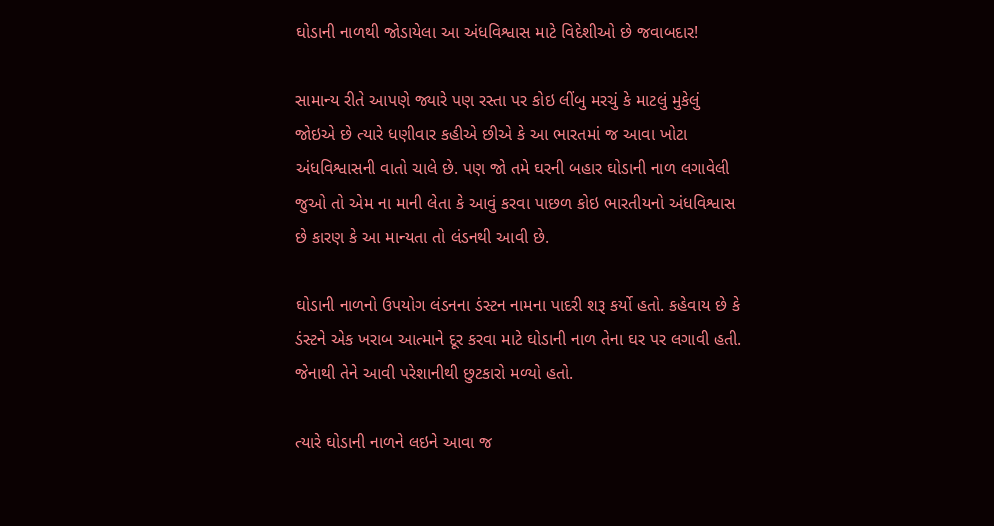ઘોડાની નાળથી જોડાયેલા આ અંધવિશ્વાસ માટે વિદેશીઓ છે જવાબદાર!

સામાન્ય રીતે આપણે જ્યારે પણ રસ્તા પર કોઇ લીંબુ મરચું કે માટલું મુકેલું જોઇએ છે ત્યારે ધણીવાર કહીએ છીએ કે આ ભારતમાં જ આવા ખોટા અંધવિશ્વાસની વાતો ચાલે છે. પણ જો તમે ઘરની બહાર ઘોડાની નાળ લગાવેલી જુઓ તો એમ ના માની લેતા કે આવું કરવા પાછળ કોઇ ભારતીયનો અંધવિશ્વાસ છે કારણ કે આ માન્યતા તો લંડનથી આવી છે.

ઘોડાની નાળનો ઉપયોગ લંડનના ડંસ્ટન નામના પાદરી શરૂ કર્યો હતો. કહેવાય છે કે ડંસ્ટને એક ખરાબ આત્માને દૂર કરવા માટે ઘોડાની નાળ તેના ઘર પર લગાવી હતી. જેનાથી તેને આવી પરેશાનીથી છુટકારો મળ્યો હતો.

ત્યારે ઘોડાની નાળને લઇને આવા જ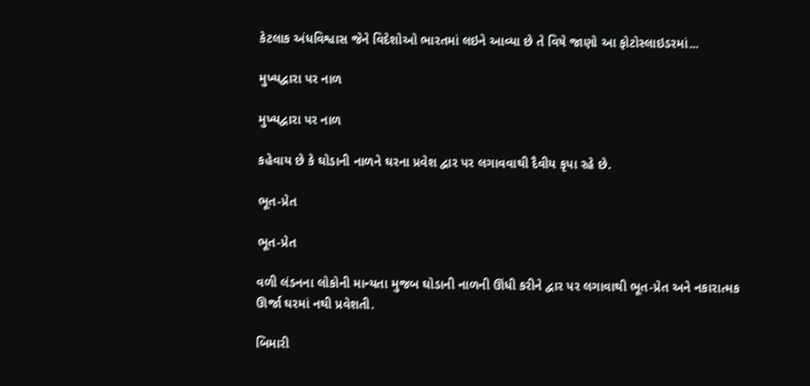કેટલાક અંધવિશ્વાસ જેને વિદેશોઓ ભારતમાં લઇને આવ્યા છે તે વિષે જાણો આ ફોટોસ્લાઇડરમાં...

મુખ્યદ્વારા પર નાળ

મુખ્યદ્વારા પર નાળ

કહેવાય છે કે ઘોડાની નાળને ઘરના પ્રવેશ દ્વાર પર લગાવવાથી દૈવીય કૃપા રહે છે.

ભૂત-પ્રેત

ભૂત-પ્રેત

વળી લંડનના લોકોની માન્યતા મુજબ ઘોડાની નાળની ઊંધી કરીને દ્વાર પર લગાવાથી ભૂત-પ્રેત અને નકારાત્મક ઊર્જા ઘરમાં નથી પ્રવેશતી.

બિમારી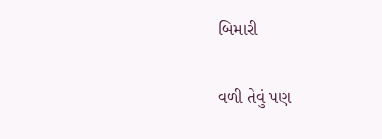બિમારી

વળી તેવું પણ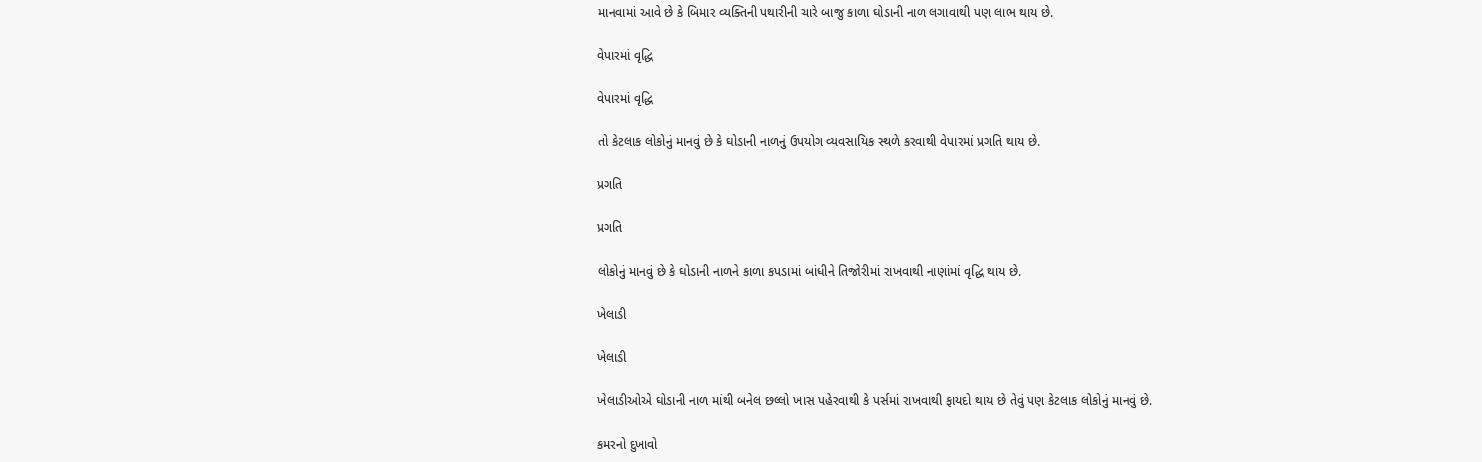માનવામાં આવે છે કે બિમાર વ્યક્તિની પથારીની ચારે બાજુ કાળા ઘોડાની નાળ લગાવાથી પણ લાભ થાય છે.

વેપારમાં વૃદ્ધિ

વેપારમાં વૃદ્ધિ

તો કેટલાક લોકોનું માનવું છે કે ઘોડાની નાળનું ઉપયોગ વ્યવસાયિક સ્થળે કરવાથી વેપારમાં પ્રગતિ થાય છે.

પ્રગતિ

પ્રગતિ

લોકોનું માનવું છે કે ઘોડાની નાળને કાળા કપડામાં બાંધીને તિજોરીમાં રાખવાથી નાણાંમાં વૃદ્ધિ થાય છે.

ખેલાડી

ખેલાડી

ખેલાડીઓએ ઘોડાની નાળ માંથી બનેલ છલ્લો ખાસ પહેરવાથી કે પર્સમાં રાખવાથી ફાયદો થાય છે તેવું પણ કેટલાક લોકોનું માનવું છે.

કમરનો દુખાવો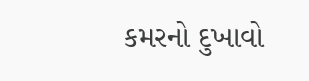કમરનો દુખાવો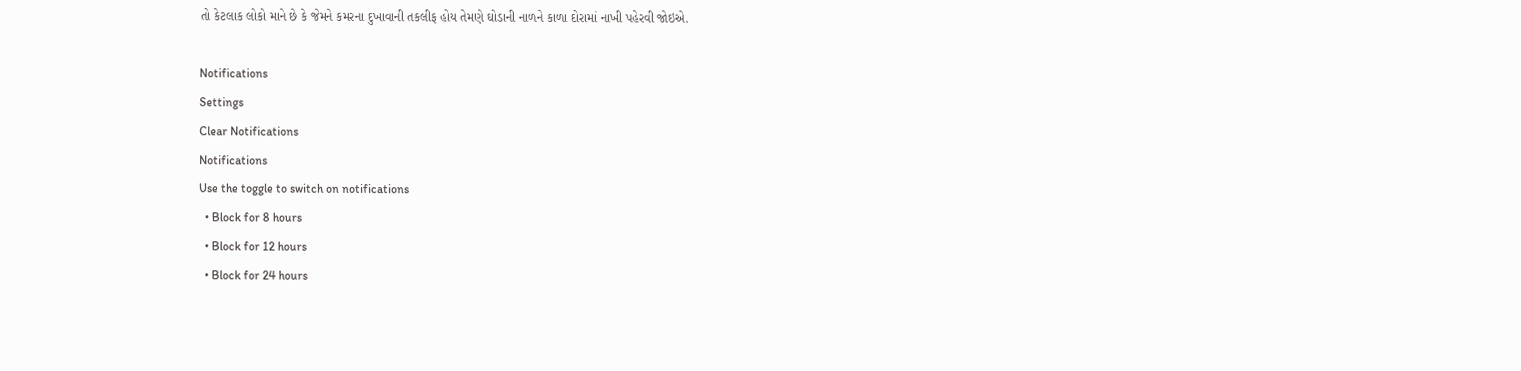તો કેટલાક લોકો માને છે કે જેમને કમરના દુખાવાની તકલીફ હોય તેમણે ઘોડાની નાળને કાળા દોરામાં નાખી પહેરવી જોઇએ.

Notifications
Settings
Clear Notifications
Notifications
Use the toggle to switch on notifications
  • Block for 8 hours
  • Block for 12 hours
  • Block for 24 hours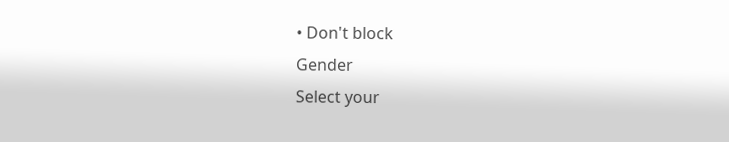• Don't block
Gender
Select your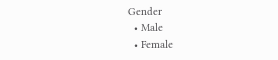Gender
  • Male
  • Female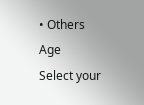• Others
Age
Select your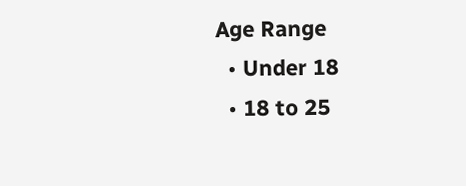Age Range
  • Under 18
  • 18 to 25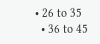• 26 to 35
  • 36 to 45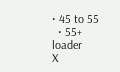• 45 to 55
  • 55+
loader
X